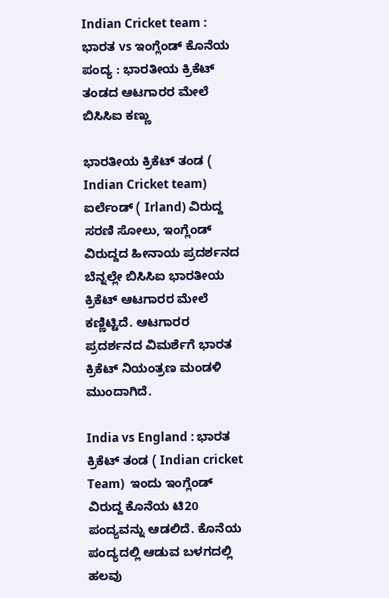Indian Cricket team : ಭಾರತ vs ಇಂಗ್ಲೆಂಡ್‌ ಕೊನೆಯ ಪಂದ್ಯ : ಭಾರತೀಯ ಕ್ರಿಕೆಟ್ ತಂಡದ ಆಟಗಾರರ ಮೇಲೆ ಬಿಸಿಸಿಐ ಕಣ್ಣು

ಭಾರತೀಯ ಕ್ರಿಕೆಟ್ ತಂಡ ( Indian Cricket team)  ಐರ್ಲೆಂಡ್‌ ( Irland) ವಿರುದ್ದ ಸರಣಿ ಸೋಲು, ಇಂಗ್ಲೆಂಡ್‌ ವಿರುದ್ದದ ಹೀನಾಯ ಪ್ರದರ್ಶನದ ಬೆನ್ನಲ್ಲೇ ಬಿಸಿಸಿಐ ಭಾರತೀಯ ಕ್ರಿಕೆಟ್‌ ಆಟಗಾರರ ಮೇಲೆ ಕಣ್ಣಿಟ್ಟಿದೆ. ಆಟಗಾರರ ಪ್ರದರ್ಶನದ ವಿಮರ್ಶೆಗೆ ಭಾರತ ಕ್ರಿಕೆಟ್‌ ನಿಯಂತ್ರಣ ಮಂಡಳಿ ಮುಂದಾಗಿದೆ.

India vs England : ಭಾರತ ಕ್ರಿಕೆಟ್‌ ತಂಡ ( Indian cricket Team)  ಇಂದು ಇಂಗ್ಲೆಂಡ್‌ ವಿರುದ್ದ ಕೊನೆಯ ಟಿ20 ಪಂದ್ಯವನ್ನು ಆಡಲಿದೆ. ಕೊನೆಯ ಪಂದ್ಯದಲ್ಲಿ ಆಡುವ ಬಳಗದಲ್ಲಿ ಹಲವು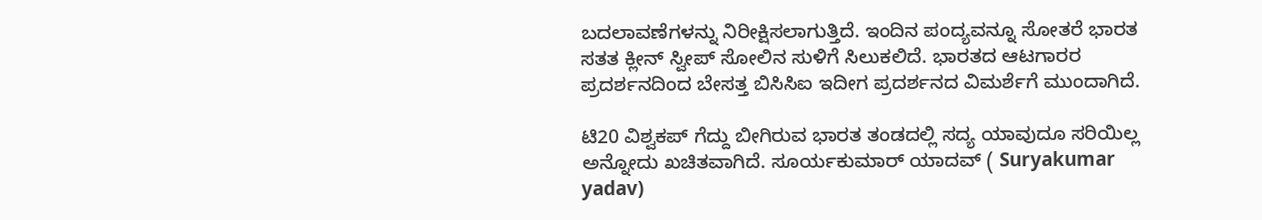ಬದಲಾವಣೆಗಳನ್ನು ನಿರೀಕ್ಷಿಸಲಾಗುತ್ತಿದೆ. ಇಂದಿನ ಪಂದ್ಯವನ್ನೂ ಸೋತರೆ ಭಾರತ ಸತತ ಕ್ಲೀನ್‌ ಸ್ವೀಪ್‌ ಸೋಲಿನ ಸುಳಿಗೆ ಸಿಲುಕಲಿದೆ. ಭಾರತದ ಆಟಗಾರರ ಪ್ರದರ್ಶನದಿಂದ ಬೇಸತ್ತ ಬಿಸಿಸಿಐ ಇದೀಗ ಪ್ರದರ್ಶನದ ವಿಮರ್ಶೆಗೆ ಮುಂದಾಗಿದೆ.

ಟಿ20 ವಿಶ್ವಕಪ್‌ ಗೆದ್ದು ಬೀಗಿರುವ ಭಾರತ ತಂಡದಲ್ಲಿ ಸದ್ಯ ಯಾವುದೂ ಸರಿಯಿಲ್ಲ ಅನ್ನೋದು ಖಚಿತವಾಗಿದೆ. ಸೂರ್ಯಕುಮಾರ್‌ ಯಾದವ್‌ ( Suryakumar yadav)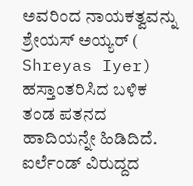ಅವರಿಂದ ನಾಯಕತ್ವವನ್ನು ಶ್ರೇಯಸ್‌ ಅಯ್ಯರ್‌ ( Shreyas Iyer)  ಹಸ್ತಾಂತರಿಸಿದ ಬಳಿಕ ತಂಡ ಪತನದ ಹಾದಿಯನ್ನೇ ಹಿಡಿದಿದೆ. ಐರ್ಲೆಂಡ್‌ ವಿರುದ್ದದ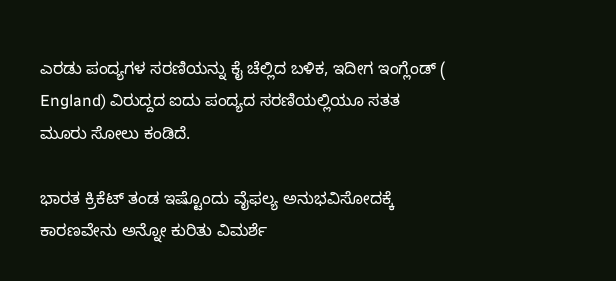ಎರಡು ಪಂದ್ಯಗಳ ಸರಣಿಯನ್ನು ಕೈ ಚೆಲ್ಲಿದ ಬಳಿಕ, ಇದೀಗ ಇಂಗ್ಲೆಂಡ್‌ ( England) ವಿರುದ್ದದ ಐದು ಪಂದ್ಯದ ಸರಣಿಯಲ್ಲಿಯೂ ಸತತ ಮೂರು ಸೋಲು ಕಂಡಿದೆ.

ಭಾರತ ಕ್ರಿಕೆಟ್‌ ತಂಡ ಇಷ್ಟೊಂದು ವೈಫಲ್ಯ ಅನುಭವಿಸೋದಕ್ಕೆ ಕಾರಣವೇನು ಅನ್ನೋ ಕುರಿತು ವಿಮರ್ಶೆ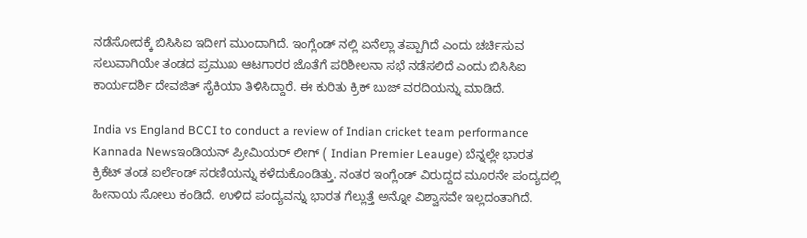ನಡೆಸೋದಕ್ಕೆ ಬಿಸಿಸಿಐ ಇದೀಗ ಮುಂದಾಗಿದೆ. ಇಂಗ್ಲೆಂಡ್‌ ನಲ್ಲಿ ಏನೆಲ್ಲಾ ತಪ್ಪಾಗಿದೆ ಎಂದು ಚರ್ಚಿಸುವ ಸಲುವಾಗಿಯೇ ತಂಡದ ಪ್ರಮುಖ ಆಟಗಾರರ ಜೊತೆಗೆ ಪರಿಶೀಲನಾ ಸಭೆ ನಡೆಸಲಿದೆ ಎಂದು ಬಿಸಿಸಿಐ ಕಾರ್ಯದರ್ಶಿ ದೇವಜಿತ್‌ ಸೈಕಿಯಾ ತಿಳಿಸಿದ್ದಾರೆ. ಈ ಕುರಿತು ಕ್ರಿಕ್‌ ಬುಜ್‌ ವರದಿಯನ್ನು ಮಾಡಿದೆ.

India vs England BCCI to conduct a review of Indian cricket team performance Kannada Newsಇಂಡಿಯನ್‌ ಪ್ರೀಮಿಯರ್‌ ಲೀಗ್‌ ( Indian Premier Leauge) ಬೆನ್ನಲ್ಲೇ ಭಾರತ ಕ್ರಿಕೆಟ್‌ ತಂಡ ಐರ್ಲೆಂಡ್‌ ಸರಣಿಯನ್ನು ಕಳೆದುಕೊಂಡಿತ್ತು. ನಂತರ ಇಂಗ್ಲೆಂಡ್‌ ವಿರುದ್ದದ ಮೂರನೇ ಪಂದ್ಯದಲ್ಲಿ ಹೀನಾಯ ಸೋಲು ಕಂಡಿದೆ. ಉಳಿದ ಪಂದ್ಯವನ್ನು ಭಾರತ ಗೆಲ್ಲುತ್ತೆ ಅನ್ನೋ ವಿಶ್ವಾಸವೇ ಇಲ್ಲದಂತಾಗಿದೆ.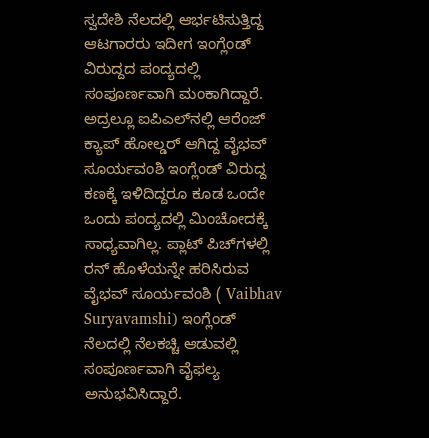ಸ್ವದೇಶಿ ನೆಲದಲ್ಲಿ ಆರ್ಭಟಿಸುತ್ತಿದ್ದ ಆಟಗಾರರು ಇದೀಗ ಇಂಗ್ಲೆಂಡ್‌ ವಿರುದ್ದದ ಪಂದ್ಯದಲ್ಲಿ ಸಂಪೂರ್ಣವಾಗಿ ಮಂಕಾಗಿದ್ದಾರೆ. ಅದ್ರಲ್ಲೂ ಐಪಿಎಲ್‌ನಲ್ಲಿ ಆರೆಂಜ್‌ ಕ್ಯಾಪ್‌ ಹೋಲ್ಡರ್‌ ಆಗಿದ್ದ ವೈಭವ್‌ ಸೂರ್ಯವಂಶಿ ಇಂಗ್ಲೆಂಡ್‌ ವಿರುದ್ದ ಕಣಕ್ಕೆ ಇಳಿದಿದ್ದರೂ ಕೂಡ ಒಂದೇ ಒಂದು ಪಂದ್ಯದಲ್ಲಿ ಮಿಂಚೋದಕ್ಕೆ ಸಾಧ್ಯವಾಗಿಲ್ಲ. ಪ್ಲಾಟ್‌ ಪಿಚ್‌ಗಳಲ್ಲಿ ರನ್‌ ಹೊಳೆಯನ್ನೇ ಹರಿಸಿರುವ ವೈಭವ್‌ ಸೂರ್ಯವಂಶಿ ( Vaibhav Suryavamshi) ಇಂಗ್ಲೆಂಡ್‌ ನೆಲದಲ್ಲಿ ನೆಲಕಚ್ಚಿ ಆಡುವಲ್ಲಿ ಸಂಪೂರ್ಣವಾಗಿ ವೈಫಲ್ಯ ಅನುಭವಿಸಿದ್ದಾರೆ.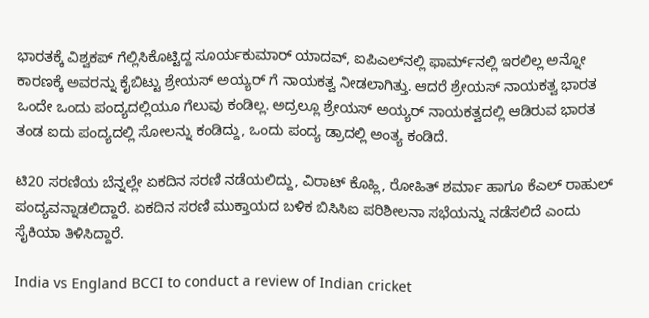ಭಾರತಕ್ಕೆ ವಿಶ್ವಕಪ್‌ ಗೆಲ್ಲಿಸಿಕೊಟ್ಟಿದ್ದ ಸೂರ್ಯಕುಮಾರ್‌ ಯಾದವ್‌, ಐಪಿಎಲ್‌ನಲ್ಲಿ ಫಾರ್ಮ್‌ನಲ್ಲಿ ಇರಲಿಲ್ಲ ಅನ್ನೋ ಕಾರಣಕ್ಕೆ ಅವರನ್ನು ಕೈಬಿಟ್ಟು ಶ್ರೇಯಸ್‌ ಅಯ್ಯರ್‌ ಗೆ ನಾಯಕತ್ವ ನೀಡಲಾಗಿತ್ತು. ಆದರೆ ಶ್ರೇಯಸ್‌ ನಾಯಕತ್ವ ಭಾರತ ಒಂದೇ ಒಂದು ಪಂದ್ಯದಲ್ಲಿಯೂ ಗೆಲುವು ಕಂಡಿಲ್ಲ. ಅದ್ರಲ್ಲೂ ಶ್ರೇಯಸ್‌ ಅಯ್ಯರ್‌ ನಾಯಕತ್ವದಲ್ಲಿ ಆಡಿರುವ ಭಾರತ ತಂಡ ಐದು ಪಂದ್ಯದಲ್ಲಿ ಸೋಲನ್ನು ಕಂಡಿದ್ದು, ಒಂದು ಪಂದ್ಯ ಡ್ರಾದಲ್ಲಿ ಅಂತ್ಯ ಕಂಡಿದೆ.

ಟಿ20 ಸರಣಿಯ ಬೆನ್ನಲ್ಲೇ ಏಕದಿನ ಸರಣಿ ನಡೆಯಲಿದ್ದು, ವಿರಾಟ್‌ ಕೊಹ್ಲಿ, ರೋಹಿತ್‌ ಶರ್ಮಾ ಹಾಗೂ ಕೆಎಲ್‌ ರಾಹುಲ್‌ ಪಂದ್ಯವನ್ನಾಡಲಿದ್ದಾರೆ. ಏಕದಿನ ಸರಣಿ ಮುಕ್ತಾಯದ ಬಳಿಕ ಬಿಸಿಸಿಐ ಪರಿಶೀಲನಾ ಸಭೆಯನ್ನು ನಡೆಸಲಿದೆ ಎಂದು ಸೈಕಿಯಾ ತಿಳಿಸಿದ್ದಾರೆ.

India vs England BCCI to conduct a review of Indian cricket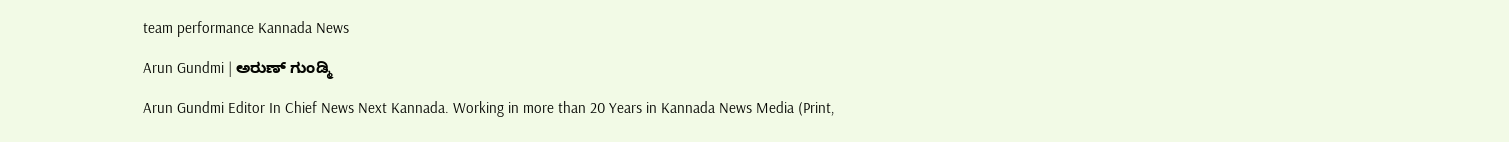team performance Kannada News

Arun Gundmi | ಅರುಣ್ ಗುಂಡ್ಮಿ

Arun Gundmi Editor In Chief News Next Kannada. Working in more than 20 Years in Kannada News Media (Print,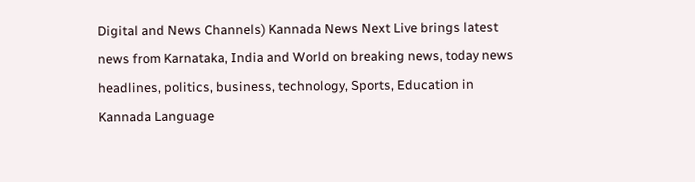Digital and News Channels) Kannada News Next Live brings latest news from Karnataka, India and World on breaking news, today news headlines, politics, business, technology, Sports, Education in Kannada Language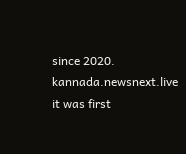since 2020. kannada.newsnext.live it was first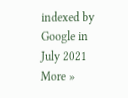indexed by Google in July 2021 More »